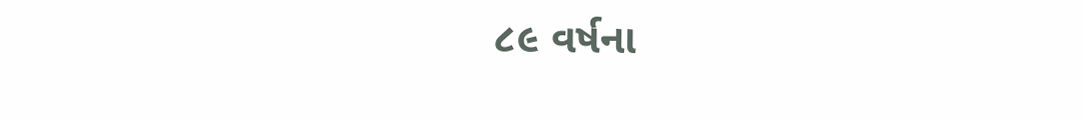૮૯ વર્ષના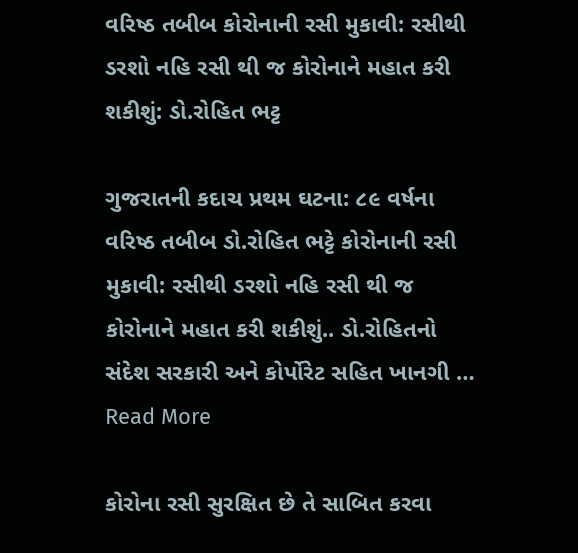વરિષ્ઠ તબીબ કોરોનાની રસી મુકાવી: રસીથી ડરશો નહિ રસી થી જ કોરોનાને મહાત કરી શકીશું: ડો.રોહિત ભટ્ટ

ગુજરાતની કદાચ પ્રથમ ઘટના: ૮૯ વર્ષના વરિષ્ઠ તબીબ ડો.રોહિત ભટ્ટે કોરોનાની રસી મુકાવી: રસીથી ડરશો નહિ રસી થી જ કોરોનાને મહાત કરી શકીશું.. ડો.રોહિતનો સંદેશ સરકારી અને કોર્પોરેટ સહિત ખાનગી … Read More

કોરોના રસી સુરક્ષિત છે તે સાબિત કરવા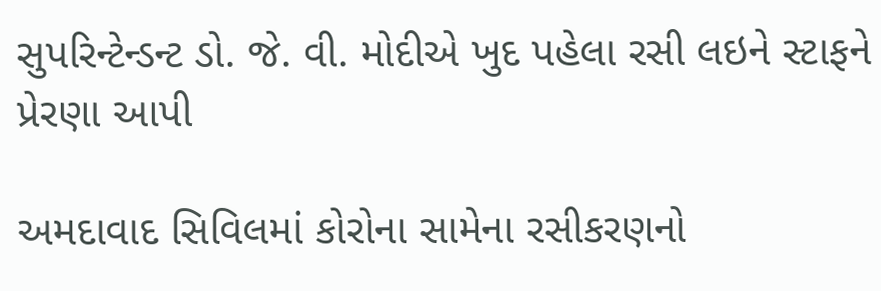સુપરિન્ટેન્ડન્ટ ડો. જે. વી. મોદીએ ખુદ પહેલા રસી લઇને સ્ટાફને પ્રેરણા આપી

અમદાવાદ સિવિલમાં કોરોના સામેના રસીકરણનો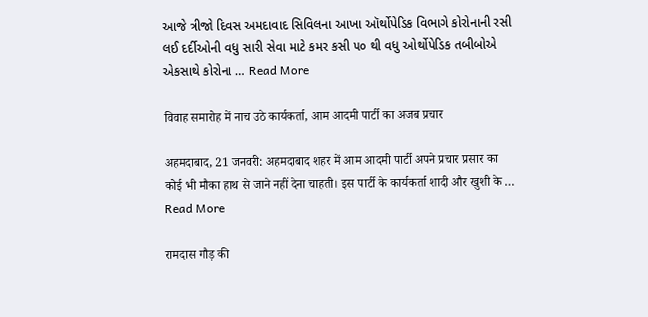આજે ત્રીજો દિવસ અમદાવાદ સિવિલના આખા ઑર્થોપેડિક વિભાગે કોરોનાની રસી લઈ દર્દીઓની વધુ સારી સેવા માટે કમર કસી ૫૦ થી વધુ ઓર્થોપેડિક તબીબોએ એકસાથે કોરોના … Read More

विवाह समारोह में नाच उठे कार्यकर्ता, आम आदमी पार्टी का अजब प्रचार

अहमदाबाद, 21 जनवरी: अहमदाबाद शहर में आम आदमी पार्टी अपने प्रचार प्रसार का कोई भी मौका हाथ से जाने नहीं देना चाहती। इस पार्टी के कार्यकर्ता शादी और खुशी के … Read More

रामदास गौड़ की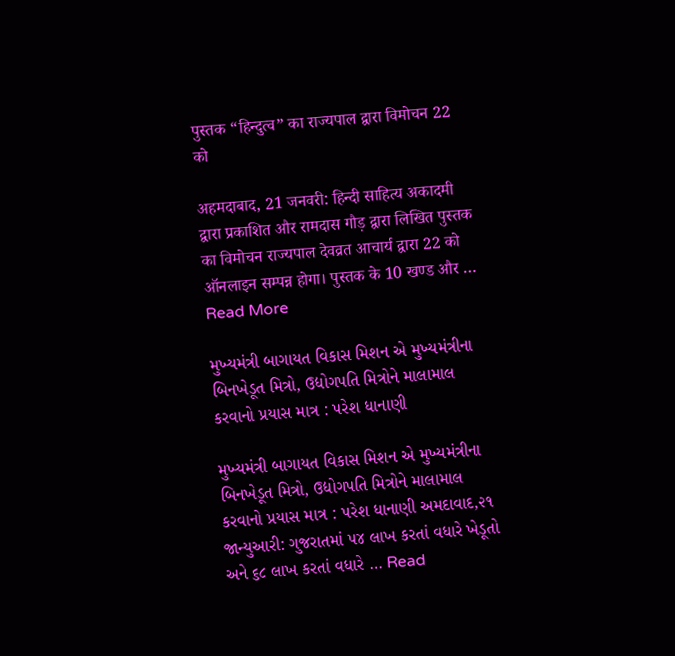पुस्तक “हिन्दुत्व” का राज्यपाल द्वारा विमोचन 22 को

अहमदाबाद, 21 जनवरी: हिन्दी साहित्य अकादमी द्वारा प्रकाशित और रामदास गौड़ द्वारा लिखित पुस्तक का विमोचन राज्यपाल देवव्रत आचार्य द्वारा 22 को ऑनलाइन सम्पन्न होगा। पुस्तक के 10 खण्ड और … Read More

મુખ્‍યમંત્રી બાગાયત વિકાસ મિશન એ મુખ્‍યમંત્રીના બિનખેડૂત મિત્રો, ઉદ્યોગપતિ મિત્રોને માલામાલ કરવાનો પ્રયાસ માત્ર : પરેશ ધાનાણી

મુખ્‍યમંત્રી બાગાયત વિકાસ મિશન એ મુખ્‍યમંત્રીના બિનખેડૂત મિત્રો, ઉદ્યોગપતિ મિત્રોને માલામાલ કરવાનો પ્રયાસ માત્ર : પરેશ ધાનાણી અમદાવાદ,૨૧ જાન્યુઆરી: ગુજરાતમાં ૫૪ લાખ કરતાં વધારે ખેડૂતો અને ૬૮ લાખ કરતાં વધારે … Read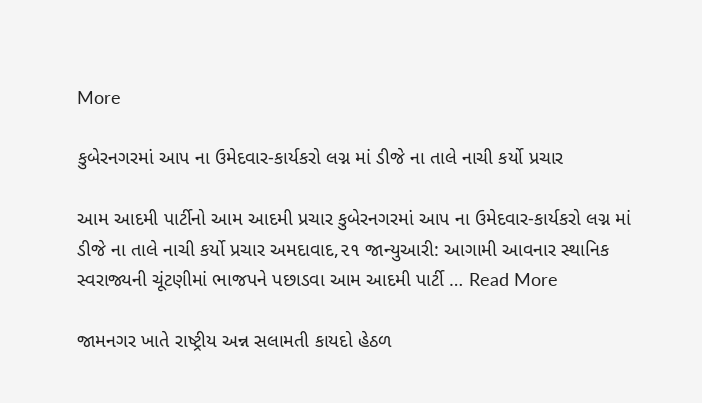More

કુબેરનગરમાં આપ ના ઉમેદવાર-કાર્યકરો લગ્ન માં ડીજે ના તાલે નાચી કર્યો પ્રચાર

આમ આદમી પાર્ટીનો આમ આદમી પ્રચાર કુબેરનગરમાં આપ ના ઉમેદવાર-કાર્યકરો લગ્ન માં ડીજે ના તાલે નાચી કર્યો પ્રચાર અમદાવાદ,૨૧ જાન્યુઆરી: આગામી આવનાર સ્થાનિક સ્વરાજ્યની ચૂંટણીમાં ભાજપને પછાડવા આમ આદમી પાર્ટી … Read More

જામનગર ખાતે રાષ્ટ્રીય અન્ન સલામતી કાયદો હેઠળ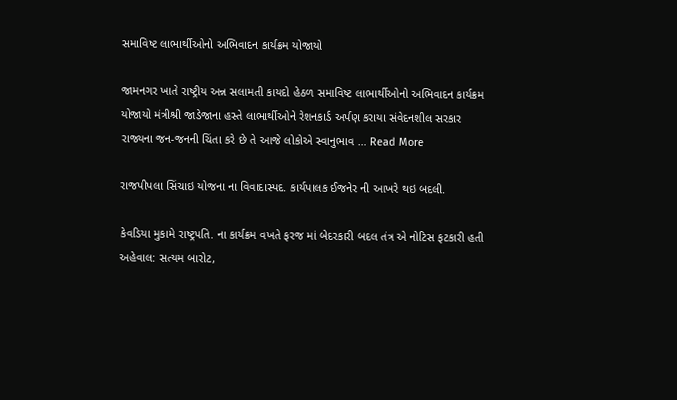સમાવિષ્ટ લાભાર્થીઓનો અભિવાદન કાર્યક્રમ યોજાયો

જામનગર ખાતે રાષ્ટ્રીય અન્ન સલામતી કાયદો હેઠળ સમાવિષ્ટ લાભાર્થીઓનો અભિવાદન કાર્યક્રમ યોજાયો મંત્રીશ્રી જાડેજાના હસ્તે લાભાર્થીઓને રેશનકાર્ડ અર્પણ કરાયા સંવેદનશીલ સરકાર રાજ્યના જન-જનની ચિંતા કરે છે તે આજે લોકોએ સ્વાનુભાવ … Read More

રાજપીપલા સિંચાઇ યોજના ના વિવાદાસ્પદ. કાર્યપાલક ઈજનેર ની આખરે થઇ બદલી.

કેવડિયા મુકામે રાષ્ટ્રપતિ. ના કાર્યક્રમ વખતે ફરજ માં બેદરકારી બદલ તંત્ર એ નોટિસ ફટકારી હતી અહેવાલ: સત્યમ બારોટ,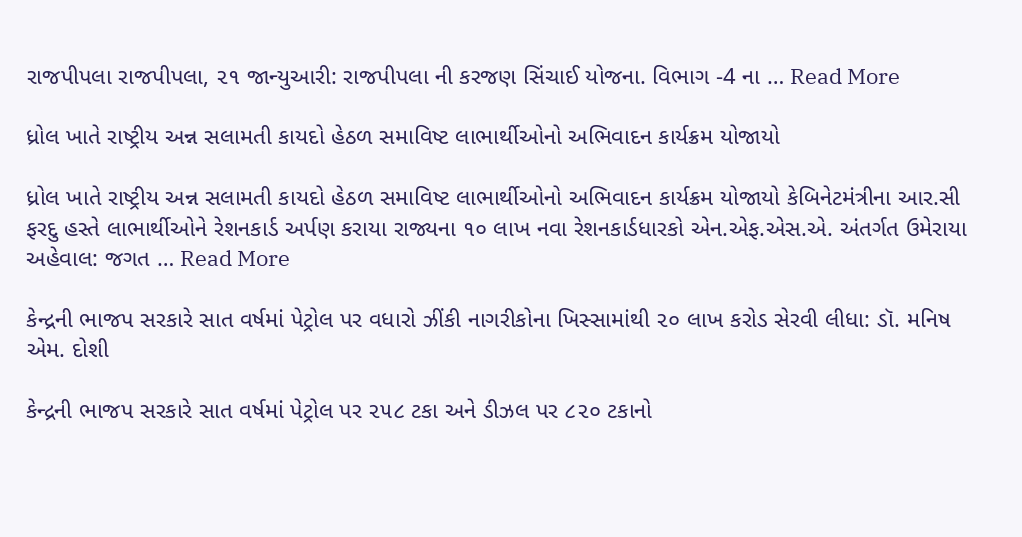રાજપીપલા રાજપીપલા, ૨૧ જાન્યુઆરી: રાજપીપલા ની કરજણ સિંચાઈ યોજના. વિભાગ -4 ના … Read More

ધ્રોલ ખાતે રાષ્ટ્રીય અન્ન સલામતી કાયદો હેઠળ સમાવિષ્ટ લાભાર્થીઓનો અભિવાદન કાર્યક્રમ યોજાયો

ધ્રોલ ખાતે રાષ્ટ્રીય અન્ન સલામતી કાયદો હેઠળ સમાવિષ્ટ લાભાર્થીઓનો અભિવાદન કાર્યક્રમ યોજાયો કેબિનેટમંત્રીના આર.સી ફરદુ હસ્તે લાભાર્થીઓને રેશનકાર્ડ અર્પણ કરાયા રાજ્યના ૧૦ લાખ નવા રેશનકાર્ડધારકો એન.એફ.એસ.એ. અંતર્ગત ઉમેરાયા અહેવાલ: જગત … Read More

કેન્દ્રની ભાજપ સરકારે સાત વર્ષમાં પેટ્રોલ પર વધારો ઝીંકી નાગરીકોના ખિસ્સામાંથી ૨૦ લાખ કરોડ સેરવી લીધા: ડૉ. મનિષ એમ. દોશી

કેન્દ્રની ભાજપ સરકારે સાત વર્ષમાં પેટ્રોલ પર ૨૫૮ ટકા અને ડીઝલ પર ૮૨૦ ટકાનો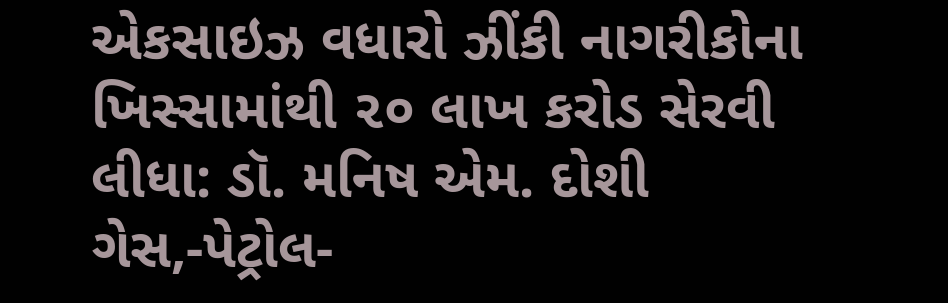એકસાઇઝ વધારો ઝીંકી નાગરીકોના ખિસ્સામાંથી ૨૦ લાખ કરોડ સેરવી લીધા: ડૉ. મનિષ એમ. દોશી ગેસ,-પેટ્રોલ-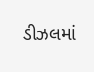ડીઝલમાં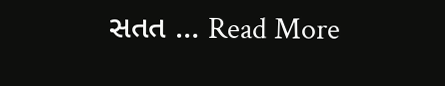સતત … Read More